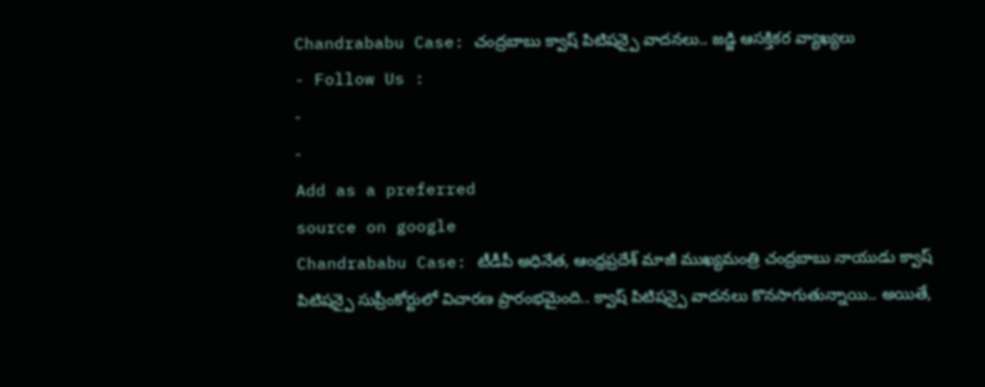Chandrababu Case: చంద్రబాబు క్వాష్ పిటిషన్పై వాదనలు.. జడ్జి ఆసక్తికర వ్యాఖ్యలు
- Follow Us :
-
-
Add as a preferred
source on google
Chandrababu Case: టీడీపీ అధినేత, ఆంధ్రప్రదేశ్ మాజీ ముఖ్యమంత్రి చంద్రబాబు నాయుడు క్వాష్ పిటిషన్పై సుప్రీంకోర్టులో విచారణ ప్రారంభమైంది.. క్వాష్ పిటిషన్పై వాదనలు కొనసాగుతున్నాయి.. అయితే,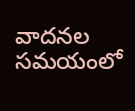వాదనల సమయంలో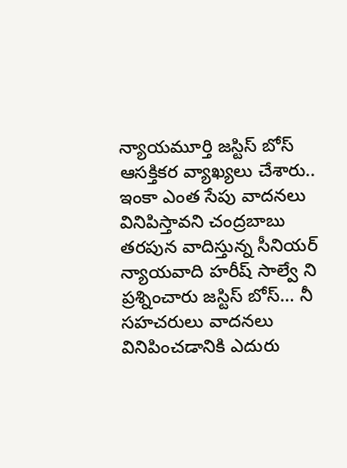న్యాయమూర్తి జస్టిస్ బోస్ ఆసక్తికర వ్యాఖ్యలు చేశారు.. ఇంకా ఎంత సేపు వాదనలు వినిపిస్తావని చంద్రబాబు తరపున వాదిస్తున్న సీనియర్ న్యాయవాది హరీష్ సాల్వే ని ప్రశ్నించారు జస్టిస్ బోస్… నీ సహచరులు వాదనలు వినిపించడానికి ఎదురు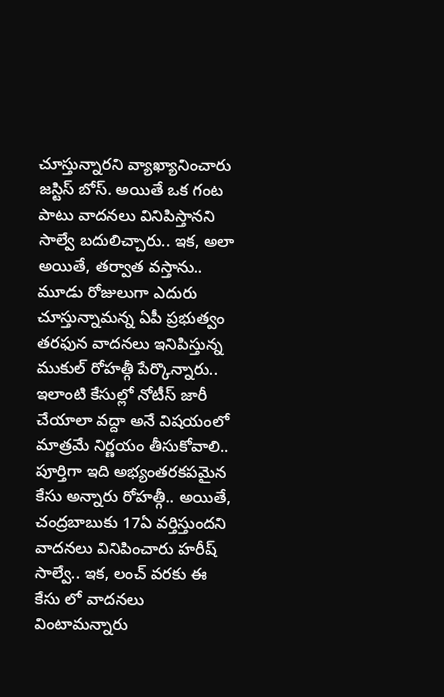చూస్తున్నారని వ్యాఖ్యానించారు జస్టిస్ బోస్. అయితే ఒక గంట పాటు వాదనలు వినిపిస్తానని సాల్వే బదులిచ్చారు.. ఇక, అలా అయితే, తర్వాత వస్తాను.. మూడు రోజులుగా ఎదురు చూస్తున్నామన్న ఏపీ ప్రభుత్వం తరఫున వాదనలు ఇనిపిస్తున్న ముకుల్ రోహత్గీ పేర్కొన్నారు.. ఇలాంటి కేసుల్లో నోటీస్ జారీ చేయాలా వద్దా అనే విషయంలో మాత్రమే నిర్ణయం తీసుకోవాలి.. పూర్తిగా ఇది అభ్యంతరకపమైన కేసు అన్నారు రోహత్గీ.. అయితే, చంద్రబాబుకు 17ఏ వర్తిస్తుందని వాదనలు వినిపించారు హరీష్ సాల్వే.. ఇక, లంచ్ వరకు ఈ కేసు లో వాదనలు వింటామన్నారు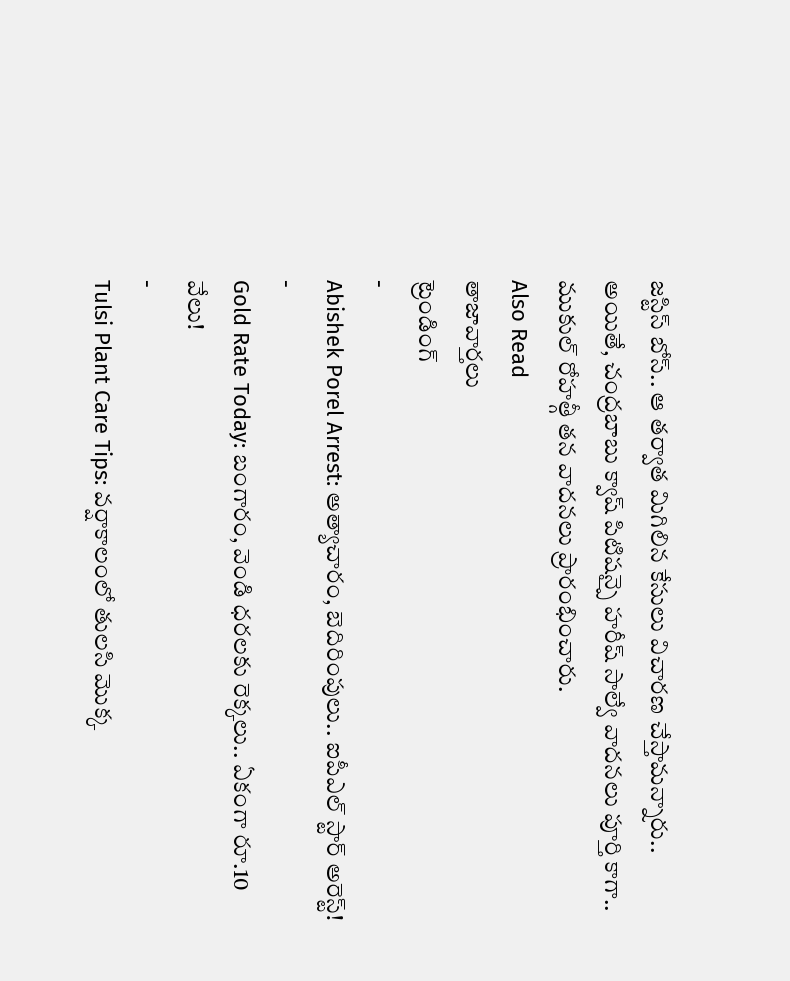జస్టిస్ బోస్.. ఆ తర్వాత మిగిలిన కేసులు విచారణ చేస్తామన్నారు.. అయితే, చంద్రబాబు క్వాష్ పిటిషన్పై హరీష్ సాల్వే వాదనలు పూర్తి కాగా.. ముకుల్ రోహత్గీ తన వాదనలు ప్రారంభించారు.
Also Read
తాజావార్తలు
ట్రెండింగ్
-
Abishek Porel Arrest: అత్యాచారం, బెదిరింపులు.. ఐపీఎల్ స్టార్ అరెస్ట్!
-
Gold Rate Today: బంగారం, వెండి ధరలకు రెక్కలు.. ఏకంగా రూ.10 వేలు!
-
Tulsi Plant Care Tips: వర్షాకాలంలో తులసి మొక్క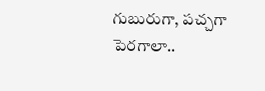గుబురుగా, పచ్చగా పెరగాలా..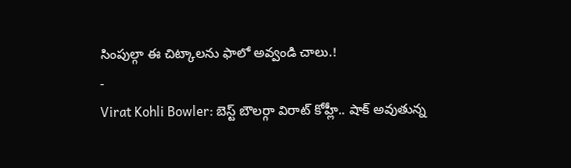సింపుల్గా ఈ చిట్కాలను ఫాలో అవ్వండి చాలు.!
-
Virat Kohli Bowler: బెస్ట్ బౌలర్గా విరాట్ కోహ్లీ.. షాక్ అవుతున్న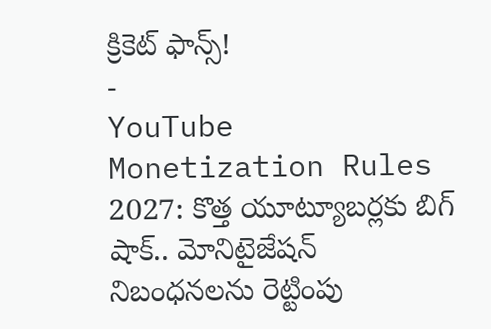క్రికెట్ ఫాన్స్!
-
YouTube Monetization Rules 2027: కొత్త యూట్యూబర్లకు బిగ్ షాక్.. మోనిటైజేషన్ నిబంధనలను రెట్టింపు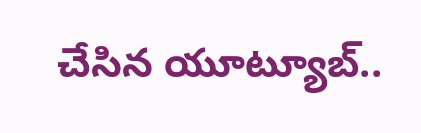చేసిన యూట్యూబ్..